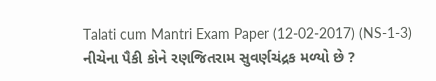Talati cum Mantri Exam Paper (12-02-2017) (NS-1-3)
નીચેના પૈકી કોને રણજિતરામ સુવર્ણચંદ્રક મળ્યો છે ?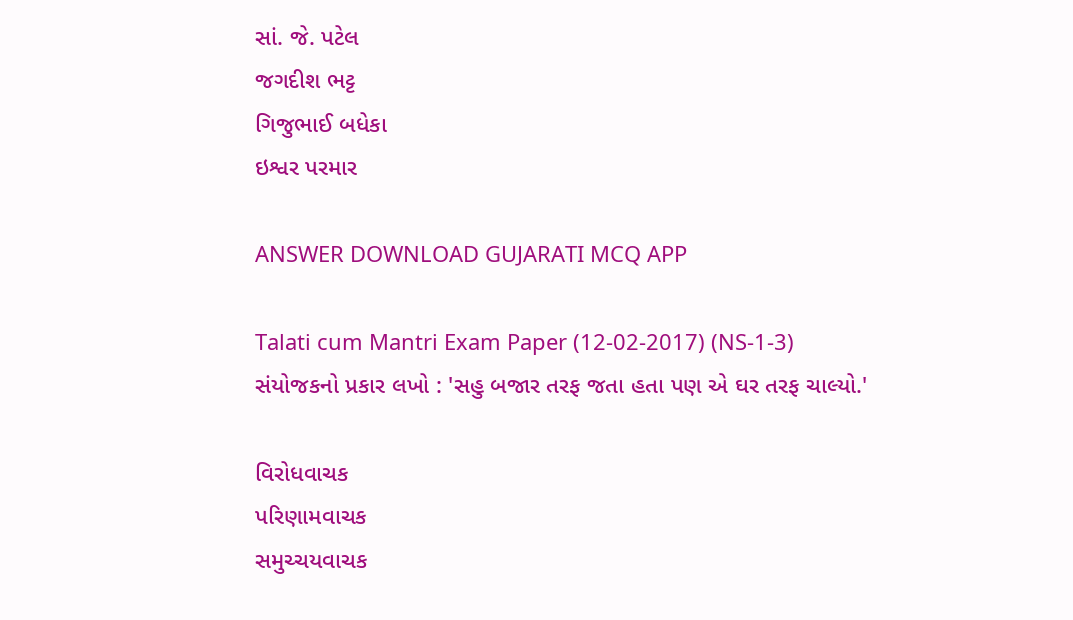સાં. જે. પટેલ
જગદીશ ભટ્ટ
ગિજુભાઈ બધેકા
ઇશ્વર પરમાર

ANSWER DOWNLOAD GUJARATI MCQ APP

Talati cum Mantri Exam Paper (12-02-2017) (NS-1-3)
સંયોજકનો પ્રકાર લખો : 'સહુ બજાર તરફ જતા હતા પણ એ ઘર તરફ ચાલ્યો.'

વિરોધવાચક
પરિણામવાચક
સમુચ્ચયવાચક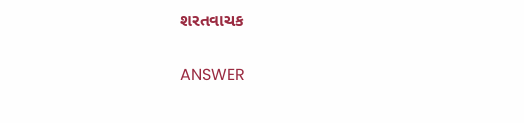શરતવાચક

ANSWER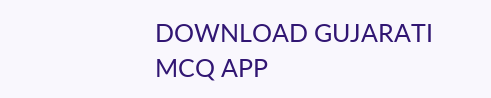DOWNLOAD GUJARATI MCQ APP